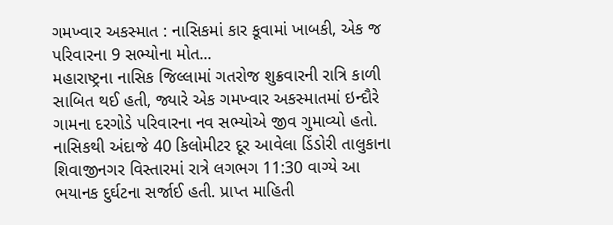ગમખ્વાર અકસ્માત : નાસિકમાં કાર કૂવામાં ખાબકી, એક જ પરિવારના 9 સભ્યોના મોત...
મહારાષ્ટ્રના નાસિક જિલ્લામાં ગતરોજ શુક્રવારની રાત્રિ કાળી સાબિત થઈ હતી, જ્યારે એક ગમખ્વાર અકસ્માતમાં ઇન્દૌરે ગામના દરગોડે પરિવારના નવ સભ્યોએ જીવ ગુમાવ્યો હતો. નાસિકથી અંદાજે 40 કિલોમીટર દૂર આવેલા ડિંડોરી તાલુકાના શિવાજીનગર વિસ્તારમાં રાત્રે લગભગ 11:30 વાગ્યે આ ભયાનક દુર્ઘટના સર્જાઈ હતી. પ્રાપ્ત માહિતી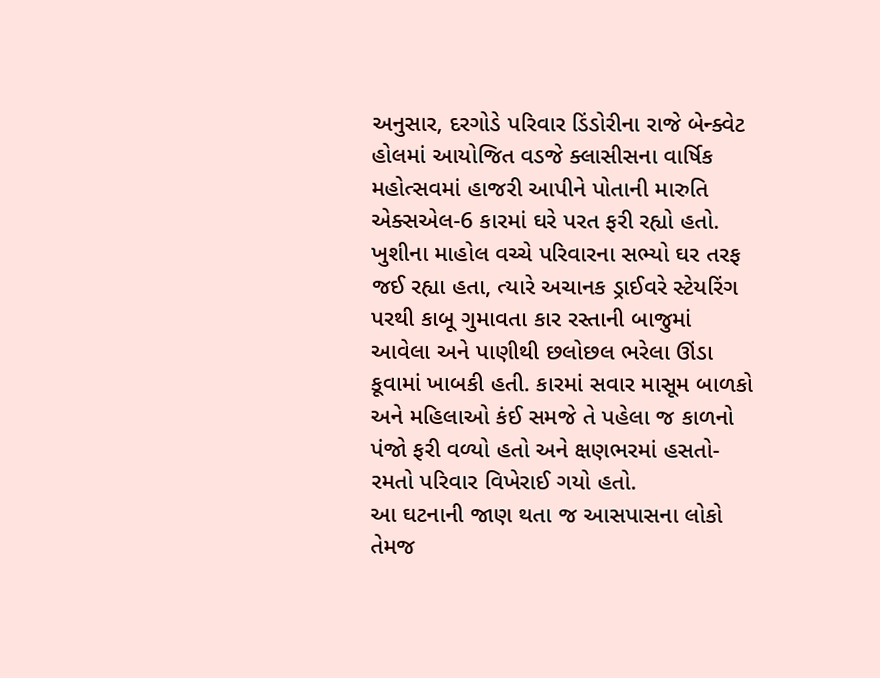અનુસાર, દરગોડે પરિવાર ડિંડોરીના રાજે બેન્ક્વેટ હોલમાં આયોજિત વડજે ક્લાસીસના વાર્ષિક મહોત્સવમાં હાજરી આપીને પોતાની મારુતિ એક્સએલ-6 કારમાં ઘરે પરત ફરી રહ્યો હતો. ખુશીના માહોલ વચ્ચે પરિવારના સભ્યો ઘર તરફ જઈ રહ્યા હતા, ત્યારે અચાનક ડ્રાઈવરે સ્ટેયરિંગ પરથી કાબૂ ગુમાવતા કાર રસ્તાની બાજુમાં આવેલા અને પાણીથી છલોછલ ભરેલા ઊંડા કૂવામાં ખાબકી હતી. કારમાં સવાર માસૂમ બાળકો અને મહિલાઓ કંઈ સમજે તે પહેલા જ કાળનો પંજો ફરી વળ્યો હતો અને ક્ષણભરમાં હસતો-રમતો પરિવાર વિખેરાઈ ગયો હતો.
આ ઘટનાની જાણ થતા જ આસપાસના લોકો તેમજ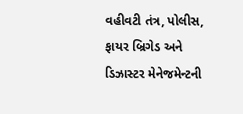વહીવટી તંત્ર, પોલીસ, ફાયર બ્રિગેડ અને ડિઝાસ્ટર મેનેજમેન્ટની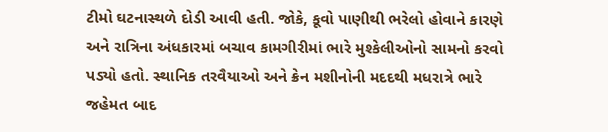ટીમો ઘટનાસ્થળે દોડી આવી હતી. જોકે, કૂવો પાણીથી ભરેલો હોવાને કારણે અને રાત્રિના અંધકારમાં બચાવ કામગીરીમાં ભારે મુશ્કેલીઓનો સામનો કરવો પડ્યો હતો. સ્થાનિક તરવૈયાઓ અને ક્રેન મશીનોની મદદથી મધરાત્રે ભારે જહેમત બાદ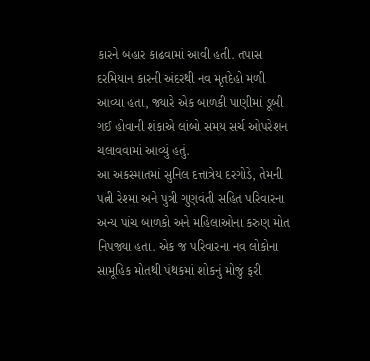કારને બહાર કાઢવામાં આવી હતી. તપાસ દરમિયાન કારની અંદરથી નવ મૃતદેહો મળી આવ્યા હતા, જ્યારે એક બાળકી પાણીમાં ડૂબી ગઈ હોવાની શંકાએ લાંબો સમય સર્ચ ઓપરેશન ચલાવવામાં આવ્યું હતું.
આ અકસ્માતમાં સુનિલ દત્તાત્રેય દરગોડે, તેમની પત્ની રેશ્મા અને પુત્રી ગુણવંતી સહિત પરિવારના અન્ય પાંચ બાળકો અને મહિલાઓના કરુણ મોત નિપજ્યા હતા. એક જ પરિવારના નવ લોકોના સામૂહિક મોતથી પંથકમાં શોકનું મોજું ફરી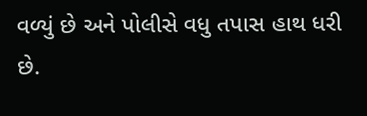વળ્યું છે અને પોલીસે વધુ તપાસ હાથ ધરી છે.